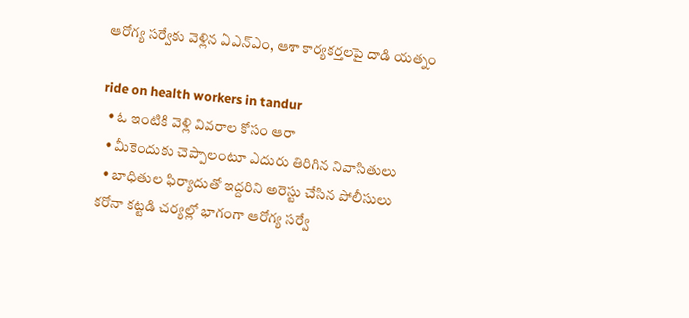ఆరోగ్య సర్వేకు వెళ్లిన ఏఎన్‌ఎం, ఆశా కార్యకర్తలపై దాడి యత్నం

ride on health workers in tandur
  • ఓ ఇంటికి వెళ్లి వివరాల కోసం ఆరా
  • మీకెందుకు చెప్పాలంటూ ఎదురు తిరిగిన నివాసితులు
  • బాధితుల ఫిర్యాదుతో ఇద్దరిని అరెస్టు చేసిన పోలీసులు
కరోనా కట్టడి చర్యల్లో భాగంగా ఆరోగ్య సర్వే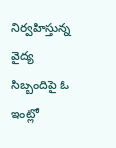నిర్వహిస్తున్న వైద్య సిబ్బందిపై ఓ ఇంట్లో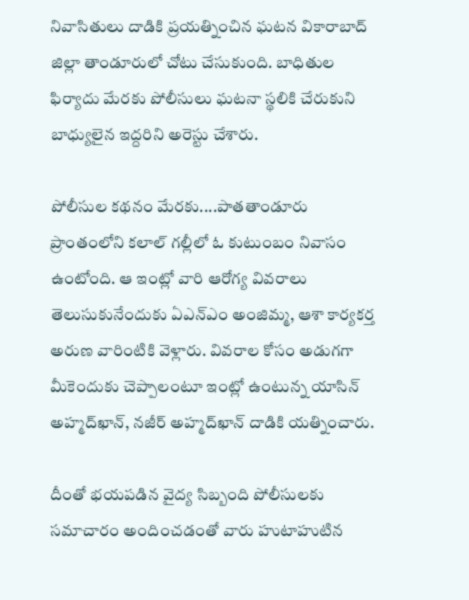నివాసితులు దాడికి ప్రయత్నించిన ఘటన వికారాబాద్‌ జిల్లా తాండూరులో చోటు చేసుకుంది. బాధితుల ఫిర్యాదు మేరకు పోలీసులు ఘటనా స్థలికి చేరుకుని బాధ్యులైన ఇద్దరిని అరెస్టు చేశారు.

పోలీసుల కథనం మేరకు....పాతతాండూరు ప్రాంతంలోని కలాల్‌ గల్లీలో ఓ కుటుంబం నివాసం ఉంటోంది. ఆ ఇంట్లో వారి ఆరోగ్య వివరాలు తెలుసుకునేందుకు ఏఎన్‌ఎం అంజిమ్మ, ఆశా కార్యకర్త అరుణ వారింటికి వెళ్లారు. వివరాల కోసం అడుగగా మీకెందుకు చెప్పాలంటూ ఇంట్లో ఉంటున్న యాసిన్‌ అహ్మద్‌ఖాన్‌, నజీర్‌ అహ్మద్‌ఖాన్‌ దాడికి యత్నించారు.

దీంతో భయపడిన వైద్య సిబ్బంది పోలీసులకు సమాచారం అందించడంతో వారు హుటాహుటిన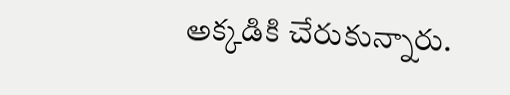అక్కడికి చేరుకున్నారు.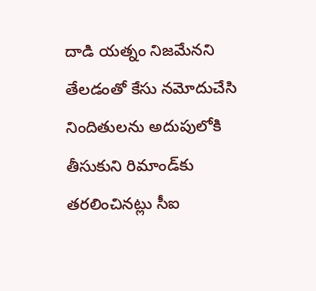దాడి యత్నం నిజమేనని తేలడంతో కేసు నమోదుచేసి నిందితులను అదుపులోకి తీసుకుని రిమాండ్‌కు తరలించినట్లు సీఐ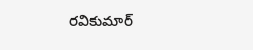రవికుమార్‌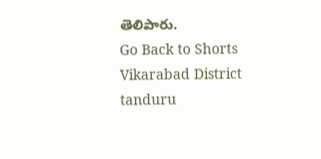తెలిపారు.
Go Back to Shorts
Vikarabad District
tanduru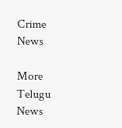Crime News

More Telugu News